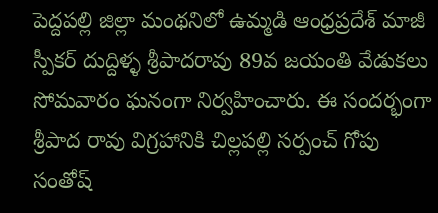పెద్దపల్లి జిల్లా మంథనిలో ఉమ్మడి ఆంధ్రప్రదేశ్ మాజీ స్పీకర్ దుద్దిళ్ళ శ్రీపాదరావు 89వ జయంతి వేడుకలు సోమవారం ఘనంగా నిర్వహించారు. ఈ సందర్భంగా శ్రీపాద రావు విగ్రహానికి చిల్లపల్లి సర్పంచ్ గోపు సంతోష్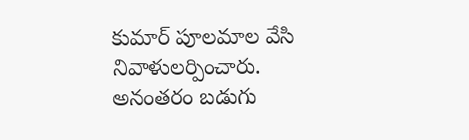కుమార్ పూలమాల వేసి నివాళులర్పించారు. అనంతరం బడుగు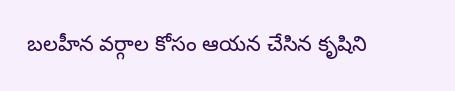బలహీన వర్గాల కోసం ఆయన చేసిన కృషిని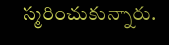స్మరించుకున్నారు.